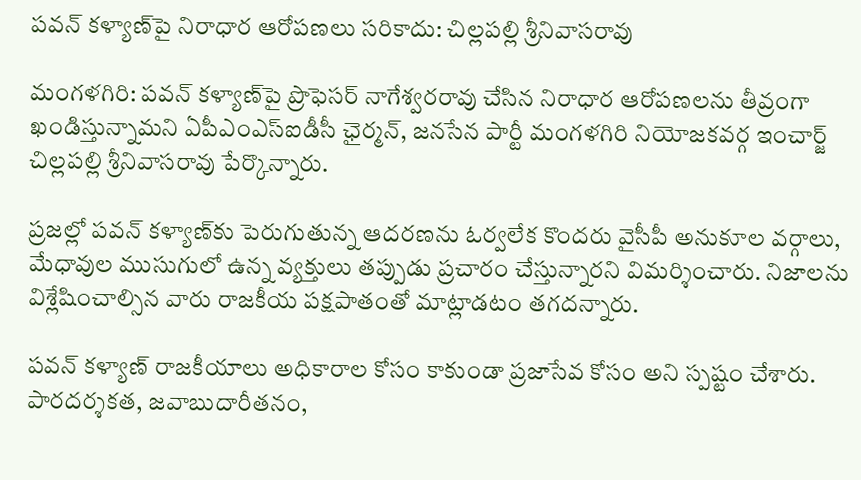పవన్ కళ్యాణ్‌పై నిరాధార ఆరోపణలు సరికాదు: చిల్లపల్లి శ్రీనివాసరావు

మంగళగిరి: పవన్ కళ్యాణ్‌పై ప్రొఫెసర్ నాగేశ్వరరావు చేసిన నిరాధార ఆరోపణలను తీవ్రంగా ఖండిస్తున్నామని ఏపీఎంఎస్‌ఐడీసీ ఛైర్మన్, జనసేన పార్టీ మంగళగిరి నియోజకవర్గ ఇంచార్జ్ చిల్లపల్లి శ్రీనివాసరావు పేర్కొన్నారు.

ప్రజల్లో పవన్ కళ్యాణ్‌కు పెరుగుతున్న ఆదరణను ఓర్వలేక కొందరు వైసీపీ అనుకూల వర్గాలు, మేధావుల ముసుగులో ఉన్న వ్యక్తులు తప్పుడు ప్రచారం చేస్తున్నారని విమర్శించారు. నిజాలను విశ్లేషించాల్సిన వారు రాజకీయ పక్షపాతంతో మాట్లాడటం తగదన్నారు.

పవన్ కళ్యాణ్ రాజకీయాలు అధికారాల కోసం కాకుండా ప్రజాసేవ కోసం అని స్పష్టం చేశారు. పారదర్శకత, జవాబుదారీతనం,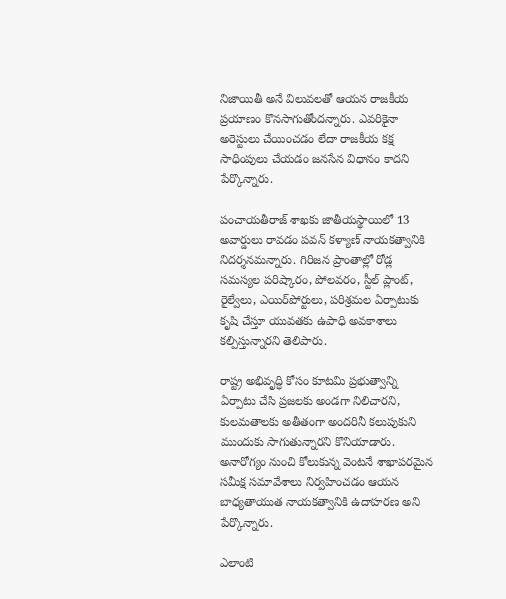నిజాయితీ అనే విలువలతో ఆయన రాజకీయ ప్రయాణం కొనసాగుతోందన్నారు. ఎవరికైనా అరెస్టులు చేయించడం లేదా రాజకీయ కక్ష సాధింపులు చేయడం జనసేన విధానం కాదని పేర్కొన్నారు.

పంచాయతీరాజ్ శాఖకు జాతీయస్థాయిలో 13 అవార్డులు రావడం పవన్ కళ్యాణ్ నాయకత్వానికి నిదర్శనమన్నారు. గిరిజన ప్రాంతాల్లో రోడ్ల సమస్యల పరిష్కారం, పోలవరం, స్టీల్ ప్లాంట్, రైల్వేలు, ఎయిర్‌పోర్టులు, పరిశ్రమల ఏర్పాటుకు కృషి చేస్తూ యువతకు ఉపాధి అవకాశాలు కల్పిస్తున్నారని తెలిపారు.

రాష్ట్ర అభివృద్ధి కోసం కూటమి ప్రభుత్వాన్ని ఏర్పాటు చేసి ప్రజలకు అండగా నిలిచారని, కులమతాలకు అతీతంగా అందరినీ కలుపుకుని ముందుకు సాగుతున్నారని కొనియాడారు. అనారోగ్యం నుంచి కోలుకున్న వెంటనే శాఖాపరమైన సమీక్ష సమావేశాలు నిర్వహించడం ఆయన బాధ్యతాయుత నాయకత్వానికి ఉదాహరణ అని పేర్కొన్నారు.

ఎలాంటి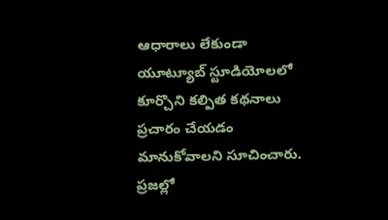ఆధారాలు లేకుండా యూట్యూబ్ స్టూడియోలలో కూర్చొని కల్పిత కథనాలు ప్రచారం చేయడం మానుకోవాలని సూచించారు. ప్రజల్లో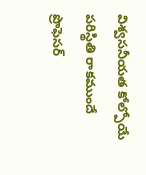విశ్వసనీయత కోల్పోయే పరిస్థితి రాకముందే ప్రొఫెసర్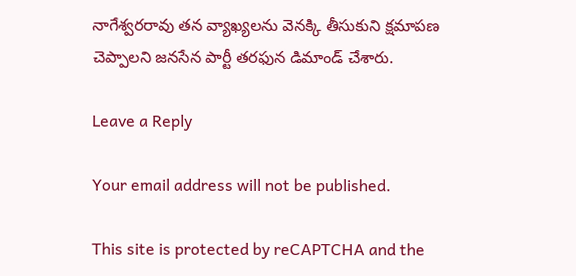నాగేశ్వరరావు తన వ్యాఖ్యలను వెనక్కి తీసుకుని క్షమాపణ చెప్పాలని జనసేన పార్టీ తరఫున డిమాండ్ చేశారు.

Leave a Reply

Your email address will not be published.

This site is protected by reCAPTCHA and the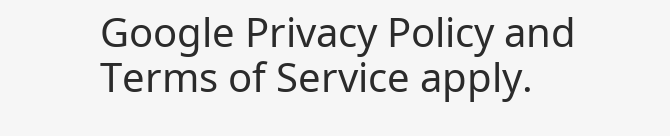Google Privacy Policy and Terms of Service apply.